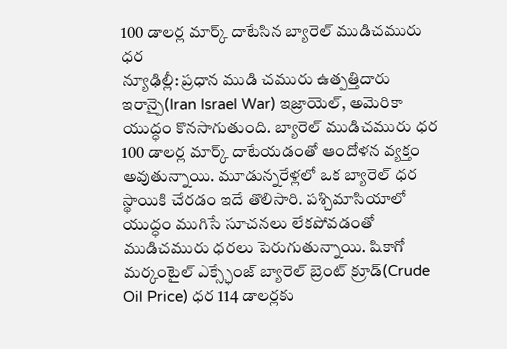100 డాలర్ల మార్క్ దాటేసిన బ్యారెల్ ముడిచమురు ధర
న్యూఢిల్లీ: ప్రధాన ముడి చమురు ఉత్పత్తిదారు ఇరాన్పై(Iran Israel War) ఇజ్రాయెల్, అమెరికా యుద్ధం కొనసాగుతుంది. బ్యారెల్ ముడిచమురు ధర 100 డాలర్ల మార్క్ దాటేయడంతో ఆందోళన వ్యక్తం అవుతున్నాయి. మూడున్నరేళ్లలో ఒక బ్యారెల్ ధర స్థాయికి చేరడం ఇదే తొలిసారి. పశ్చిమాసియాలో యుద్ధం ముగిసే సూచనలు లేకపోవడంతో ముడిచమురు ధరలు పెరుగుతున్నాయి. షికాగో మర్కంటైల్ ఎక్స్ఛేంజ్ బ్యారెల్ బ్రెంట్ క్రూడ్(Crude Oil Price) ధర 114 డాలర్లకు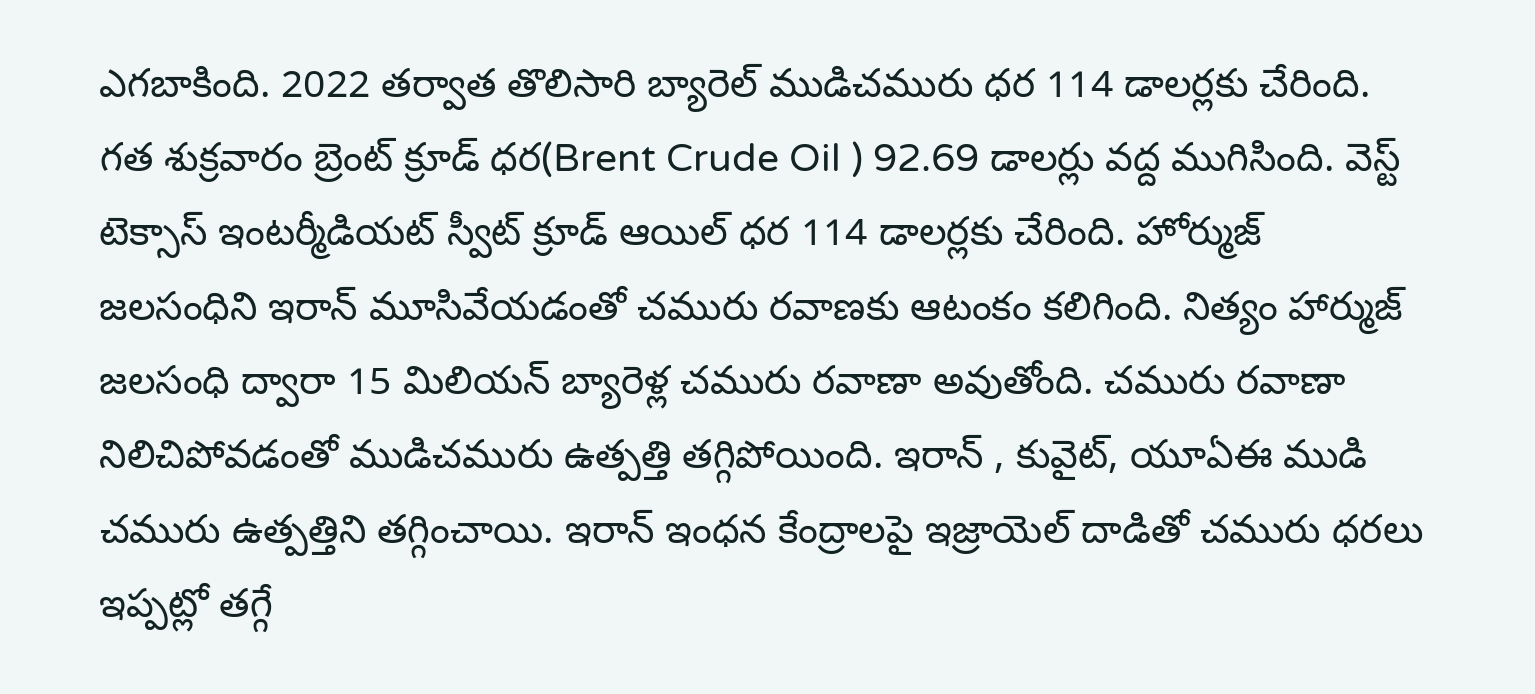ఎగబాకింది. 2022 తర్వాత తొలిసారి బ్యారెల్ ముడిచమురు ధర 114 డాలర్లకు చేరింది.
గత శుక్రవారం బ్రెంట్ క్రూడ్ ధర(Brent Crude Oil ) 92.69 డాలర్లు వద్ద ముగిసింది. వెస్ట్ టెక్సాస్ ఇంటర్మీడియట్ స్వీట్ క్రూడ్ ఆయిల్ ధర 114 డాలర్లకు చేరింది. హోర్ముజ్ జలసంధిని ఇరాన్ మూసివేయడంతో చమురు రవాణకు ఆటంకం కలిగింది. నిత్యం హార్ముజ్ జలసంధి ద్వారా 15 మిలియన్ బ్యారెళ్ల చమురు రవాణా అవుతోంది. చమురు రవాణా నిలిచిపోవడంతో ముడిచమురు ఉత్పత్తి తగ్గిపోయింది. ఇరాన్ , కువైట్, యూఏఈ ముడి చమురు ఉత్పత్తిని తగ్గించాయి. ఇరాన్ ఇంధన కేంద్రాలపై ఇజ్రాయెల్ దాడితో చమురు ధరలు ఇప్పట్లో తగ్గే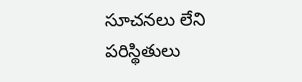సూచనలు లేని పరిస్థితులు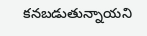కనబడుతున్నాయని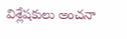విశ్లేషకులు అంచనా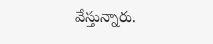వేస్తున్నారు.